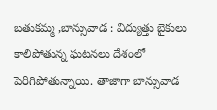బతుకమ్మ ,బాన్సువాడ : విద్యుత్తు బైకులు కాలిపోతున్న ఘటనలు దేశంలో పెరిగిపోతున్నాయి. తాజాగా బాన్సువాడ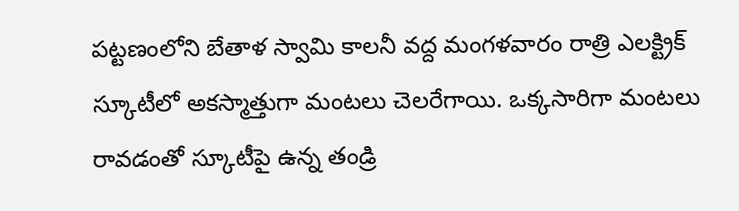పట్టణంలోని బేతాళ స్వామి కాలనీ వద్ద మంగళవారం రాత్రి ఎలక్ట్రిక్ స్కూటీలో అకస్మాత్తుగా మంటలు చెలరేగాయి. ఒక్కసారిగా మంటలు రావడంతో స్కూటీపై ఉన్న తండ్రి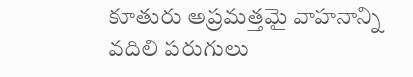కూతురు అప్రమత్తమై వాహనాన్ని వదిలి పరుగులు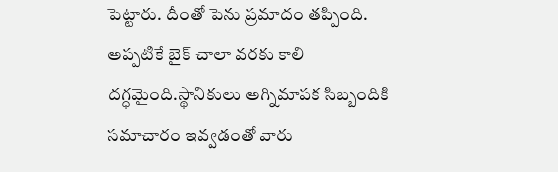పెట్టారు. దీంతో పెను ప్రమాదం తప్పింది. అప్పటికే బైక్ చాలా వరకు కాలి దగ్ధమైంది.స్థానికులు అగ్నిమాపక సిబ్బందికి సమాచారం ఇవ్వడంతో వారు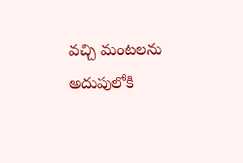వచ్చి మంటలను అదుపులోకి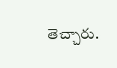తెచ్చారు.